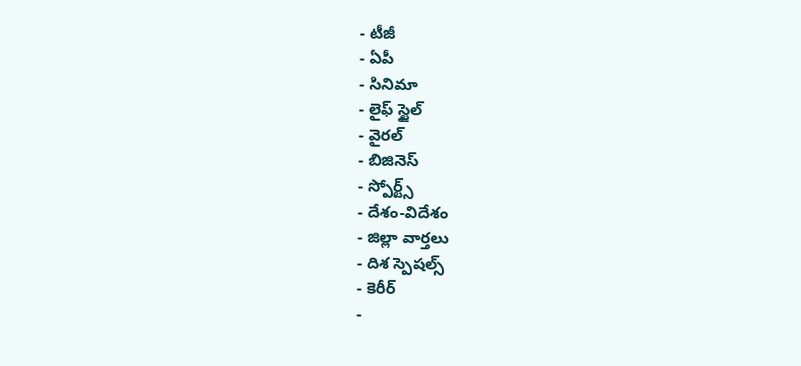- టీజీ
- ఏపీ
- సినిమా
- లైఫ్ స్టైల్
- వైరల్
- బిజినెస్
- స్పోర్ట్స్
- దేశం-విదేశం
- జిల్లా వార్తలు
- దిశ స్పెషల్స్
- కెరీర్
-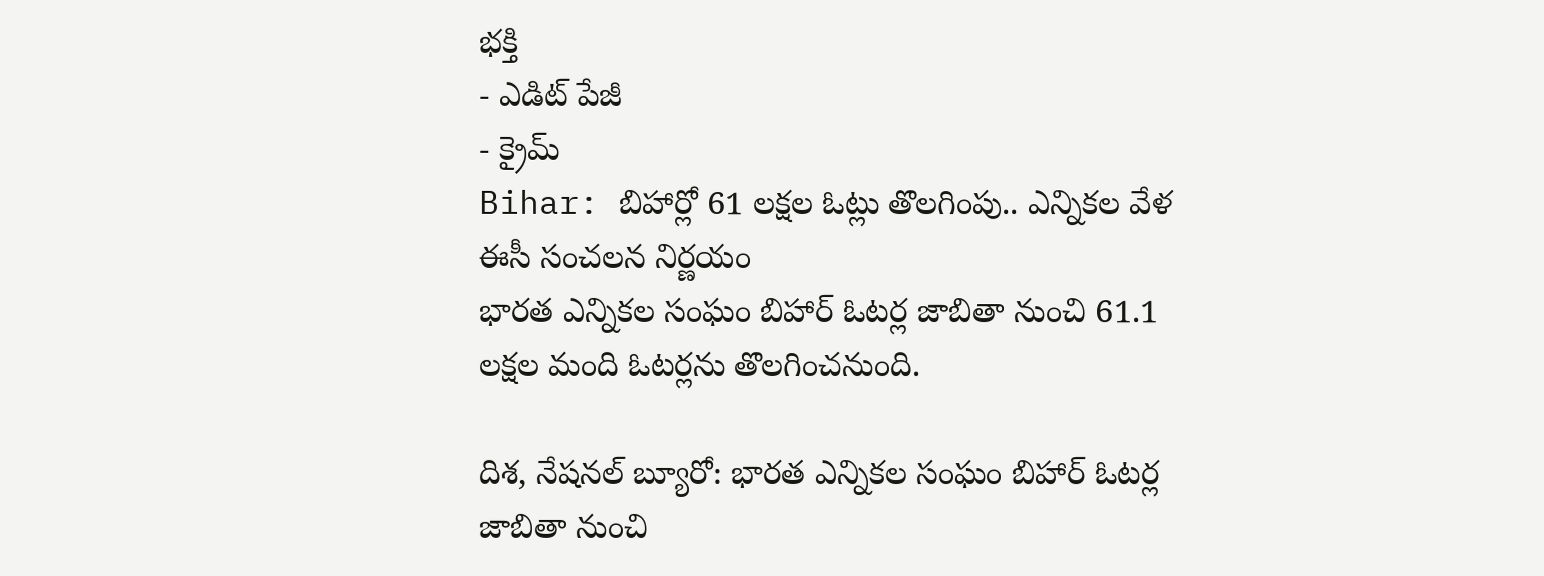భక్తి
- ఎడిట్ పేజీ
- క్రైమ్
Bihar: బిహార్లో 61 లక్షల ఓట్లు తొలగింపు.. ఎన్నికల వేళ ఈసీ సంచలన నిర్ణయం
భారత ఎన్నికల సంఘం బిహార్ ఓటర్ల జాబితా నుంచి 61.1 లక్షల మంది ఓటర్లను తొలగించనుంది.

దిశ, నేషనల్ బ్యూరో: భారత ఎన్నికల సంఘం బిహార్ ఓటర్ల జాబితా నుంచి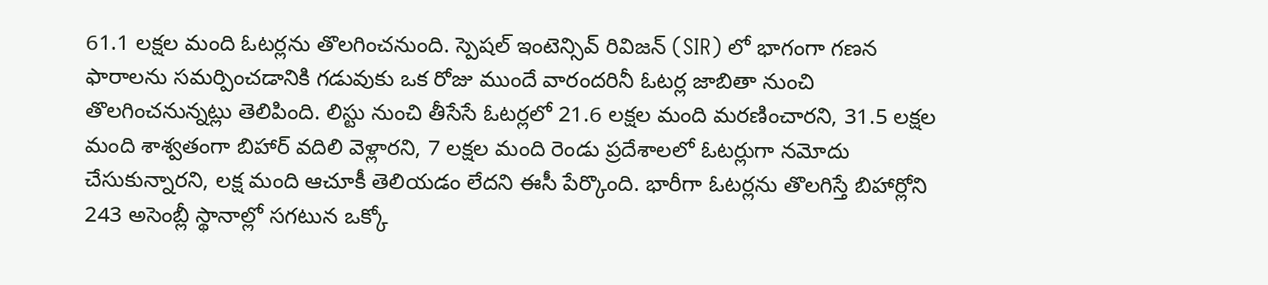61.1 లక్షల మంది ఓటర్లను తొలగించనుంది. స్పెషల్ ఇంటెన్సివ్ రివిజన్ (SIR) లో భాగంగా గణన ఫారాలను సమర్పించడానికి గడువుకు ఒక రోజు ముందే వారందరినీ ఓటర్ల జాబితా నుంచి తొలగించనున్నట్లు తెలిపింది. లిస్టు నుంచి తీసేసే ఓటర్లలో 21.6 లక్షల మంది మరణించారని, 31.5 లక్షల మంది శాశ్వతంగా బిహార్ వదిలి వెళ్లారని, 7 లక్షల మంది రెండు ప్రదేశాలలో ఓటర్లుగా నమోదు చేసుకున్నారని, లక్ష మంది ఆచూకీ తెలియడం లేదని ఈసీ పేర్కొంది. భారీగా ఓటర్లను తొలగిస్తే బిహార్లోని 243 అసెంబ్లీ స్థానాల్లో సగటున ఒక్కో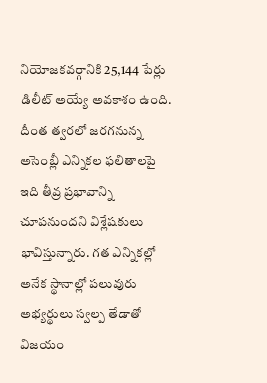నియోజకవర్గానికి 25,144 పేర్లు డిలీట్ అయ్యే అవకాశం ఉంది. దీంత త్వరలో జరగనున్న అసెంబ్లీ ఎన్నికల ఫలితాలపై ఇది తీవ్ర ప్రభావాన్ని చూపనుందని విశ్లేషకులు భావిస్తున్నారు. గత ఎన్నికల్లో అనేక స్థానాల్లో పలువురు అభ్యర్థులు స్వల్ప తేడాతో విజయం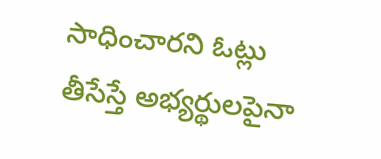సాధించారని ఓట్లు తీసేస్తే అభ్యర్థులపైనా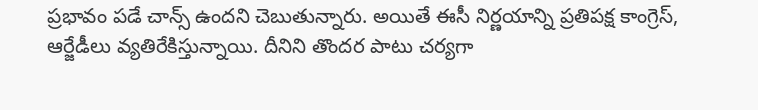ప్రభావం పడే చాన్స్ ఉందని చెబుతున్నారు. అయితే ఈసీ నిర్ణయాన్ని ప్రతిపక్ష కాంగ్రెస్, ఆర్జేడీలు వ్యతిరేకిస్తున్నాయి. దీనిని తొందర పాటు చర్యగా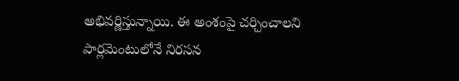అభివర్ణిస్తున్నాయి. ఈ అంశంపై చర్చించాలని పార్లమెంటులోనే నిరసన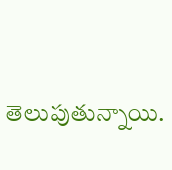తెలుపుతున్నాయి.